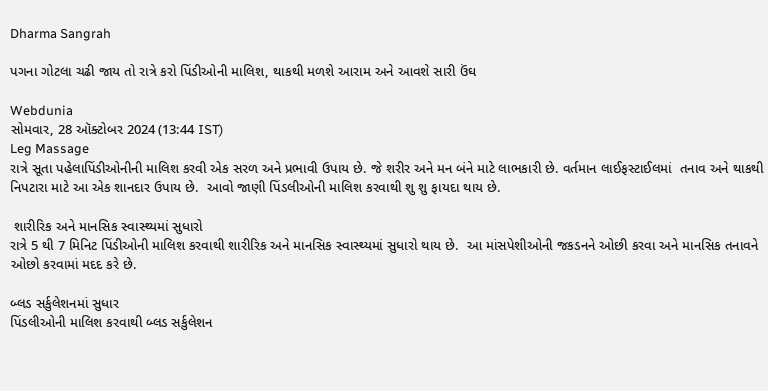Dharma Sangrah

પગના ગોટલા ચઢી જાય તો રાત્રે કરો પિંડીઓની માલિશ, થાકથી મળશે આરામ અને આવશે સારી ઉંઘ

Webdunia
સોમવાર, 28 ઑક્ટોબર 2024 (13:44 IST)
Leg Massage
રાત્રે સૂતા પહેલાપિંડીઓનીની માલિશ કરવી એક સરળ અને પ્રભાવી ઉપાય છે. જે શરીર અને મન બંને માટે લાભકારી છે. વર્તમાન લાઈફસ્ટાઈલમાં  તનાવ અને થાકથી નિપટારા માટે આ એક શાનદાર ઉપાય છે.  આવો જાણી પિંડલીઓની માલિશ કરવાથી શુ શુ ફાયદા થાય છે.

 શારીરિક અને માનસિક સ્વાસ્થ્યમાં સુધારો
રાત્રે 5 થી 7 મિનિટ પિંડીઓની માલિશ કરવાથી શારીરિક અને માનસિક સ્વાસ્થ્યમાં સુધારો થાય છે.  આ માંસપેશીઓની જકડનને ઓછી કરવા અને માનસિક તનાવને ઓછો કરવામાં મદદ કરે છે.

બ્લડ સર્કુલેશનમાં સુધાર
પિંડલીઓની માલિશ કરવાથી બ્લડ સર્કુલેશન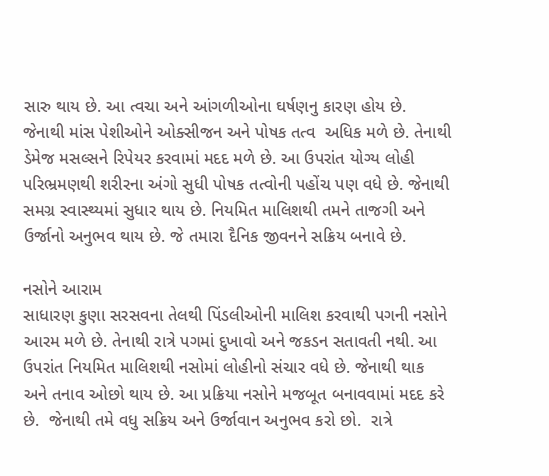સારુ થાય છે. આ ત્વચા અને આંગળીઓના ઘર્ષણનુ કારણ હોય છે.  જેનાથી માંસ પેશીઓને ઓક્સીજન અને પોષક તત્વ  અધિક મળે છે. તેનાથી ડેમેજ મસલ્સને રિપેયર કરવામાં મદદ મળે છે. આ ઉપરાંત યોગ્ય લોહી પરિભ્રમણથી શરીરના અંગો સુધી પોષક તત્વોની પહોંચ પણ વધે છે. જેનાથી સમગ્ર સ્વાસ્થ્યમાં સુધાર થાય છે. નિયમિત માલિશથી તમને તાજગી અને ઉર્જાનો અનુભવ થાય છે. જે તમારા દૈનિક જીવનને સક્રિય બનાવે છે.

નસોને આરામ
સાધારણ કુણા સરસવના તેલથી પિંડલીઓની માલિશ કરવાથી પગની નસોને આરમ મળે છે. તેનાથી રાત્રે પગમાં દુખાવો અને જકડન સતાવતી નથી. આ ઉપરાંત નિયમિત માલિશથી નસોમાં લોહીનો સંચાર વધે છે. જેનાથી થાક અને તનાવ ઓછો થાય છે. આ પ્રક્રિયા નસોને મજબૂત બનાવવામાં મદદ કરે છે.  જેનાથી તમે વધુ સક્રિય અને ઉર્જાવાન અનુભવ કરો છો.  રાત્રે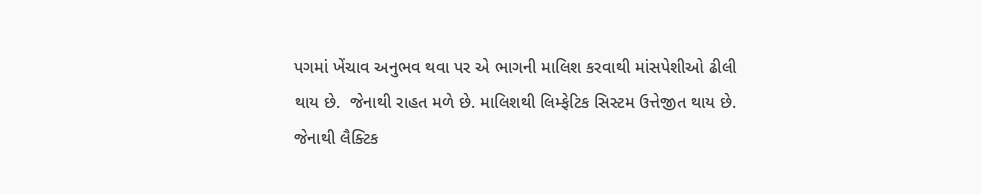પગમાં ખેંચાવ અનુભવ થવા પર એ ભાગની માલિશ કરવાથી માંસપેશીઓ ઢીલી થાય છે.  જેનાથી રાહત મળે છે. માલિશથી લિમ્ફેટિક સિસ્ટમ ઉત્તેજીત થાય છે. જેનાથી લૈક્ટિક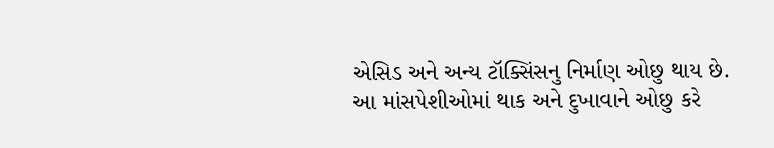એસિડ અને અન્ય ટૉક્સિંસનુ નિર્માણ ઓછુ થાય છે.  આ માંસપેશીઓમાં થાક અને દુખાવાને ઓછુ કરે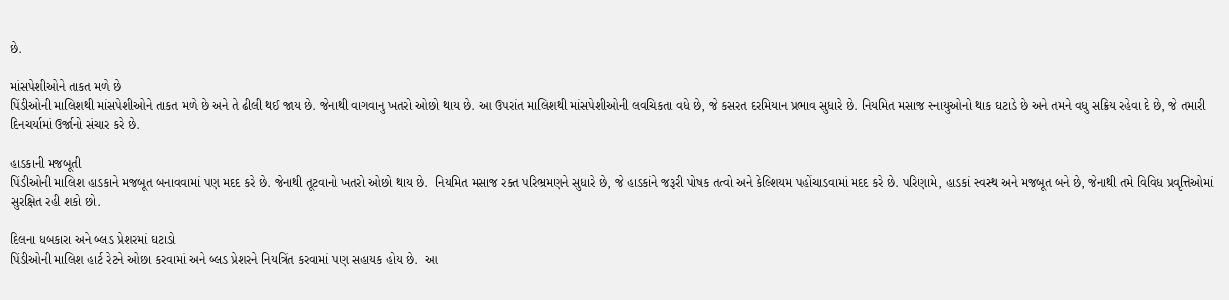છે.

માંસપેશીઓને તાકત મળે છે
પિંડીઓની માલિશથી માંસપેશીઓને તાકત મળે છે અને તે ઢીલી થઈ જાય છે. જેનાથી વાગવાનુ ખતરો ઓછો થાય છે. આ ઉપરાંત માલિશથી માંસપેશીઓની લવચિકતા વધે છે, જે કસરત દરમિયાન પ્રભાવ સુધારે છે. નિયમિત મસાજ સ્નાયુઓનો થાક ઘટાડે છે અને તમને વધુ સક્રિય રહેવા દે છે, જે તમારી દિનચર્યામાં ઉર્જાનો સંચાર કરે છે.

હાડકાની મજબૂતી
પિંડીઓની માલિશ હાડકાને મજબૂત બનાવવામાં પણ મદદ કરે છે. જેનાથી તૂટવાનો ખતરો ઓછો થાય છે.  નિયમિત મસાજ રક્ત પરિભ્રમણને સુધારે છે, જે હાડકાંને જરૂરી પોષક તત્વો અને કેલ્શિયમ પહોંચાડવામાં મદદ કરે છે. પરિણામે, હાડકાં સ્વસ્થ અને મજબૂત બને છે, જેનાથી તમે વિવિધ પ્રવૃત્તિઓમાં સુરક્ષિત રહી શકો છો.

દિલના ધબકારા અને બ્લડ પ્રેશરમાં ઘટાડો
પિંડીઓની માલિશ હાર્ટ રેટને ઓછા કરવામાં અને બ્લડ પ્રેશરને નિયત્રિંત કરવામાં પણ સહાયક હોય છે.  આ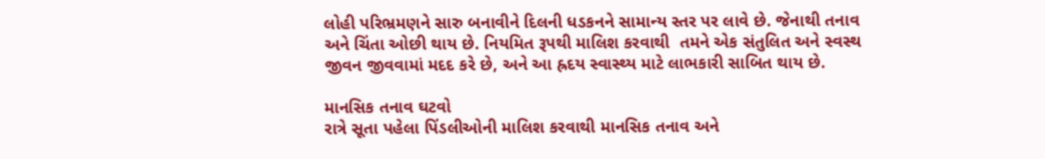લોહી પરિભ્રમણને સારુ બનાવીને દિલની ધડકનને સામાન્ય સ્તર પર લાવે છે. જેનાથી તનાવ અને ચિંતા ઓછી થાય છે. નિયમિત રૂપથી માલિશ કરવાથી  તમને એક સંતુલિત અને સ્વસ્થ જીવન જીવવામાં મદદ કરે છે, અને આ હ્રદય સ્વાસ્થ્ય માટે લાભકારી સાબિત થાય છે.

માનસિક તનાવ ઘટવો
રાત્રે સૂતા પહેલા પિંડલીઓની માલિશ કરવાથી માનસિક તનાવ અને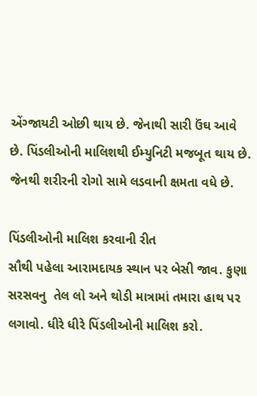એંગ્જાયટી ઓછી થાય છે. જેનાથી સારી ઉંઘ આવે છે. પિંડલીઓની માલિશથી ઈમ્યુનિટી મજબૂત થાય છે. જેનથી શરીરની રોગો સામે લડવાની ક્ષમતા વધે છે.

પિંડલીઓની માલિશ કરવાની રીત
સૌથી પહેલા આરામદાયક સ્થાન પર બેસી જાવ. કુણા સરસવનુ  તેલ લો અને થોડી માત્રામાં તમારા હાથ પર લગાવો. ધીરે ધીરે પિંડલીઓની માલિશ કરો.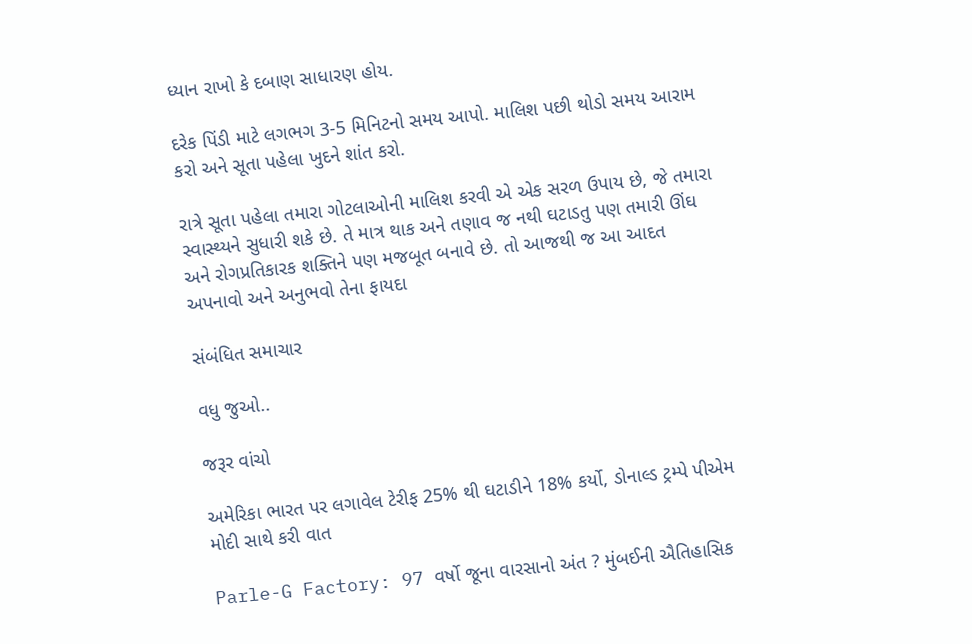ધ્યાન રાખો કે દબાણ સાધારણ હોય.

દરેક પિંડી માટે લગભગ 3-5 મિનિટનો સમય આપો. માલિશ પછી થોડો સમય આરામ કરો અને સૂતા પહેલા ખુદને શાંત કરો.

રાત્રે સૂતા પહેલા તમારા ગોટલાઓની માલિશ કરવી એ એક સરળ ઉપાય છે, જે તમારા સ્વાસ્થ્યને સુધારી શકે છે. તે માત્ર થાક અને તણાવ જ નથી ઘટાડતુ પણ તમારી ઊંઘ અને રોગપ્રતિકારક શક્તિને પણ મજબૂત બનાવે છે. તો આજથી જ આ આદત અપનાવો અને અનુભવો તેના ફાયદા

સંબંધિત સમાચાર

વધુ જુઓ..

જરૂર વાંચો

અમેરિકા ભારત પર લગાવેલ ટેરીફ 25% થી ઘટાડીને 18% કર્યો, ડોનાલ્ડ ટ્રમ્પે પીએમ મોદી સાથે કરી વાત

Parle-G Factory: 97 વર્ષો જૂના વારસાનો અંત ? મુંબઈની ઐતિહાસિક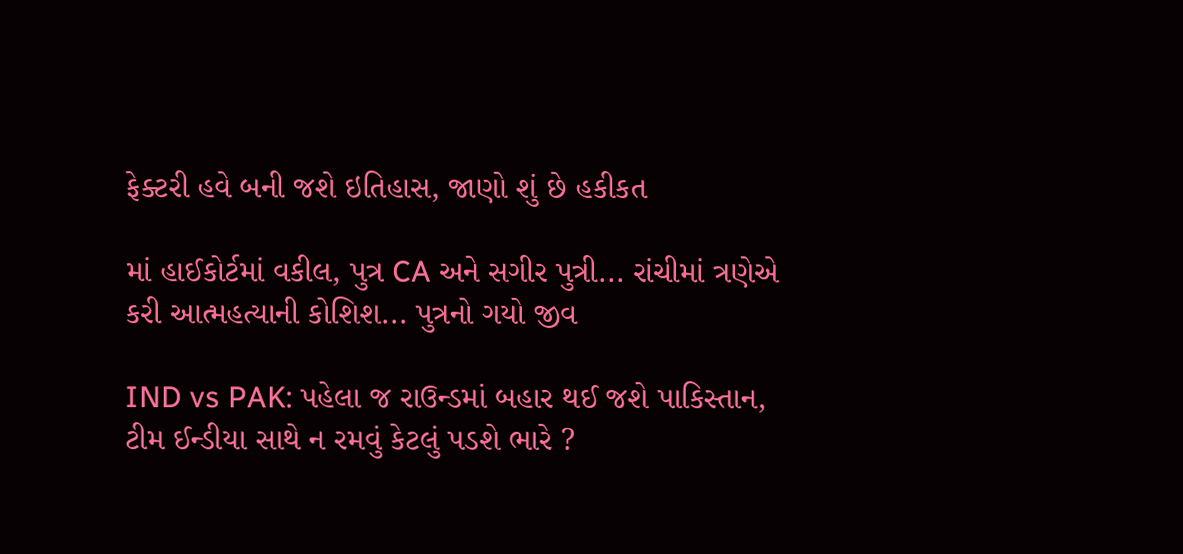ફેક્ટરી હવે બની જશે ઇતિહાસ, જાણો શું છે હકીકત

માં હાઈકોર્ટમાં વકીલ, પુત્ર CA અને સગીર પુત્રી... રાંચીમાં ત્રણેએ કરી આત્મહત્યાની કોશિશ... પુત્રનો ગયો જીવ

IND vs PAK: પહેલા જ રાઉન્ડમાં બહાર થઈ જશે પાકિસ્તાન, ટીમ ઈન્ડીયા સાથે ન રમવું કેટલું પડશે ભારે ?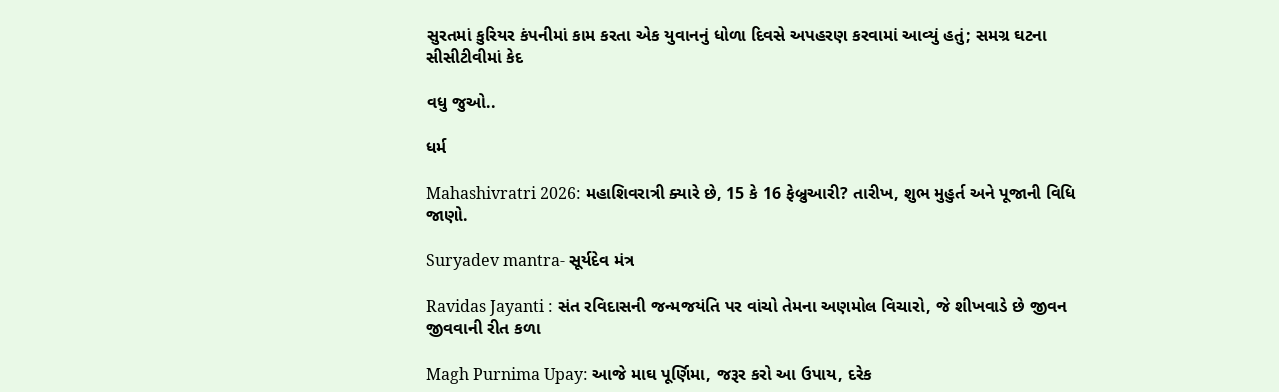સુરતમાં કુરિયર કંપનીમાં કામ કરતા એક યુવાનનું ધોળા દિવસે અપહરણ કરવામાં આવ્યું હતું; સમગ્ર ઘટના સીસીટીવીમાં કેદ

વધુ જુઓ..

ધર્મ

Mahashivratri 2026: મહાશિવરાત્રી ક્યારે છે, 15 કે 16 ફેબ્રુઆરી? તારીખ, શુભ મુહુર્ત અને પૂજાની વિધિ જાણો.

Suryadev mantra- સૂર્યદેવ મંત્ર

Ravidas Jayanti : સંત રવિદાસની જન્મજયંતિ પર વાંચો તેમના અણમોલ વિચારો, જે શીખવાડે છે જીવન જીવવાની રીત કળા

Magh Purnima Upay: આજે માઘ પૂર્ણિમા, જરૂર કરો આ ઉપાય, દરેક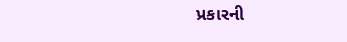પ્રકારની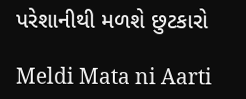પરેશાનીથી મળશે છુટકારો

Meldi Mata ni Aarti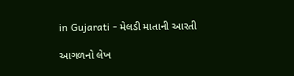in Gujarati - મેલડી માતાની આરતી

આગળનો લેખ